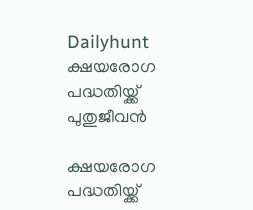Dailyhunt
ക്ഷയരോഗ പദ്ധതിയ്ക്ക്  പുതുജീവന്‍

ക്ഷയരോഗ പദ്ധതിയ്ക്ക്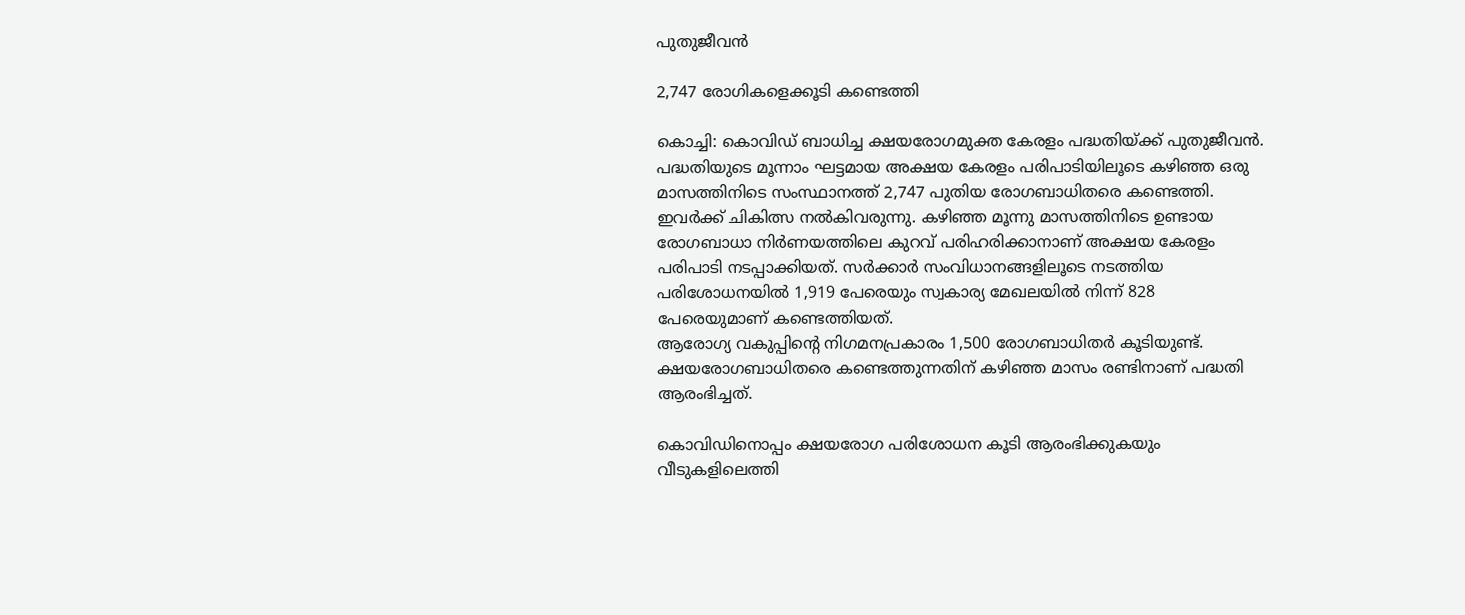പുതുജീവന്‍

2,747 രോഗികളെക്കൂടി കണ്ടെത്തി

കൊച്ചി: കൊവിഡ് ബാധിച്ച ക്ഷയരോഗമുക്ത കേരളം പദ്ധതിയ്ക്ക് പുതുജീവന്‍. പദ്ധതിയുടെ മൂന്നാം ഘട്ടമായ അക്ഷയ കേരളം പരിപാടിയിലൂടെ കഴിഞ്ഞ ഒരു മാസത്തിനിടെ സംസ്ഥാനത്ത് 2,747 പുതിയ രോഗബാധിതരെ കണ്ടെത്തി. ഇവര്‍ക്ക് ചികിത്സ നല്‍കിവരുന്നു. കഴിഞ്ഞ മൂന്നു മാസത്തിനിടെ ഉണ്ടായ രോഗബാധാ നിര്‍ണയത്തിലെ കുറവ് പരിഹരിക്കാനാണ് അക്ഷയ കേരളം പരിപാടി നടപ്പാക്കിയത്. സര്‍ക്കാര്‍ സംവിധാനങ്ങളിലൂടെ നടത്തിയ പരിശോധനയില്‍ 1,919 പേരെയും സ്വകാര്യ മേഖലയില്‍ നിന്ന് 828 പേരെയുമാണ് കണ്ടെത്തിയത്.
ആരോഗ്യ വകുപ്പിന്റെ നിഗമനപ്രകാരം 1,500 രോഗബാധിതര്‍ കൂടിയുണ്ട്. ക്ഷയരോഗബാധിതരെ കണ്ടെത്തുന്നതിന് കഴിഞ്ഞ മാസം രണ്ടിനാണ് പദ്ധതി ആരംഭിച്ചത്.

കൊവിഡിനൊപ്പം ക്ഷയരോഗ പരിശോധന കൂടി ആരംഭിക്കുകയും വീടുകളിലെത്തി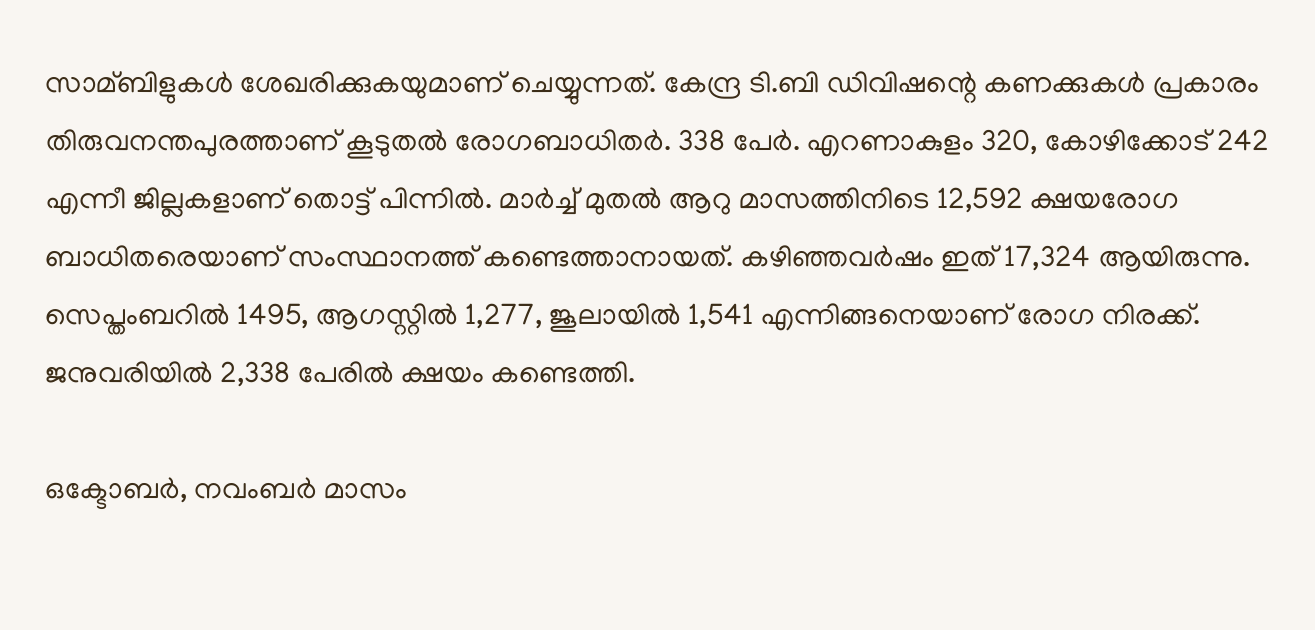സാമ്ബിളുകള്‍ ശേഖരിക്കുകയുമാണ് ചെയ്യുന്നത്. കേന്ദ്ര ടി.ബി ഡിവിഷന്റെ കണക്കുകള്‍ പ്രകാരം തിരുവനന്തപുരത്താണ് കൂടുതല്‍ രോഗബാധിതര്‍. 338 പേര്‍. എറണാകുളം 320, കോഴിക്കോട് 242 എന്നീ ജില്ലകളാണ് തൊട്ട് പിന്നില്‍. മാര്‍ച്ച്‌ മുതല്‍ ആറു മാസത്തിനിടെ 12,592 ക്ഷയരോഗ ബാധിതരെയാണ് സംസ്ഥാനത്ത് കണ്ടെത്താനായത്. കഴിഞ്ഞവര്‍ഷം ഇത് 17,324 ആയിരുന്നു. സെപ്തംബറില്‍ 1495, ആഗസ്റ്റില്‍ 1,277, ജൂലായില്‍ 1,541 എന്നിങ്ങനെയാണ് രോഗ നിരക്ക്. ജനുവരിയില്‍ 2,338 പേരില്‍ ക്ഷയം കണ്ടെത്തി.

ഒക്ടോബര്‍, നവംബര്‍ മാസം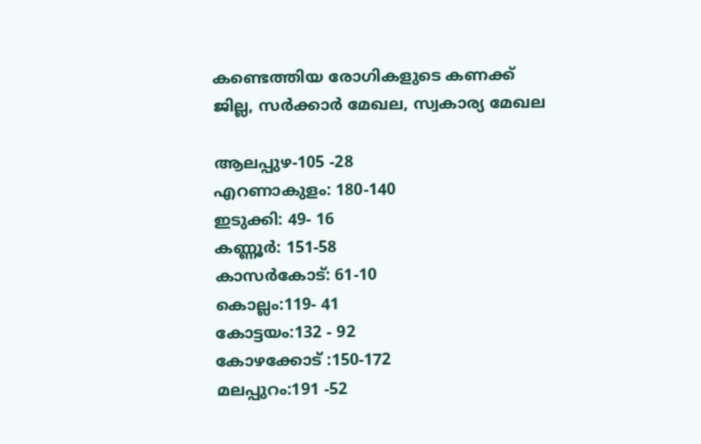കണ്ടെത്തിയ രോഗികളുടെ കണക്ക്
ജില്ല, സര്‍ക്കാര്‍ മേഖല, സ്വകാര്യ മേഖല

ആലപ്പുഴ-105 -28
എറണാകുളം: 180-140
ഇടുക്കി: 49- 16
കണ്ണൂര്‍: 151-58
കാസര്‍കോട്: 61-10
കൊല്ലം:119- 41
കോട്ടയം:132 - 92
കോഴക്കോട് :150-172
മലപ്പുറം:191 -52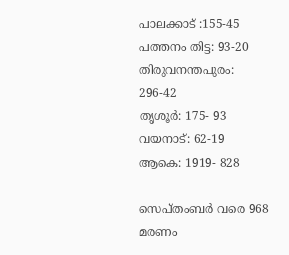പാലക്കാട് :155-45
പത്തനം തിട്ട: 93-20
തിരുവനന്തപുരം: 296-42
തൃശൂര്‍: 175- 93
വയനാട്: 62-19
ആകെ: 1919- 828

സെപ്തംബര്‍ വരെ 968 മരണം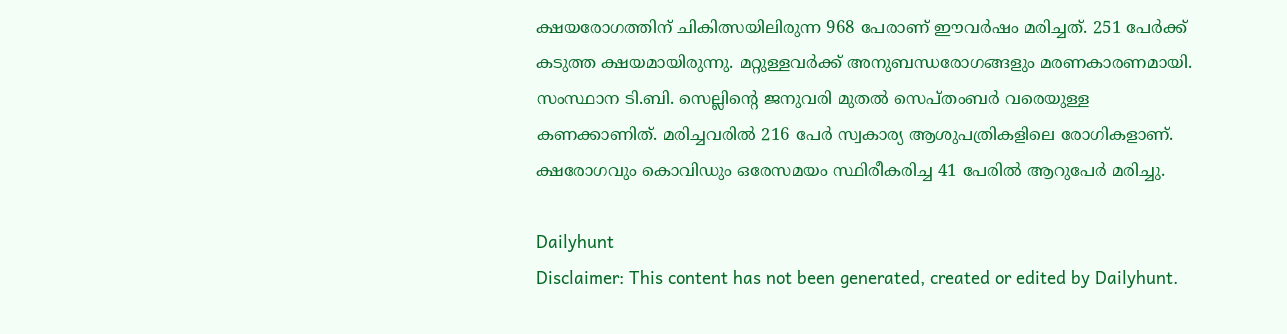ക്ഷയരോഗത്തിന് ചികിത്സയിലിരുന്ന 968 പേരാണ് ഈവര്‍ഷം മരിച്ചത്. 251 പേര്‍ക്ക് കടുത്ത ക്ഷയമായിരുന്നു. മറ്റുള്ളവര്‍ക്ക് അനുബന്ധരോഗങ്ങളും മരണകാരണമായി. സംസ്ഥാന ടി.ബി. സെല്ലിന്റെ ജനുവരി മുതല്‍ സെപ്തംബര്‍ വരെയുള്ള കണക്കാണിത്. മരിച്ചവരില്‍ 216 പേര്‍ സ്വകാര്യ ആശുപത്രികളിലെ രോഗികളാണ്. ക്ഷരോഗവും കൊവിഡും ഒരേസമയം സ്ഥിരീകരിച്ച 41 പേരില്‍ ആറുപേര്‍ മരിച്ചു.

Dailyhunt
Disclaimer: This content has not been generated, created or edited by Dailyhunt.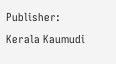Publisher: Kerala Kaumudi